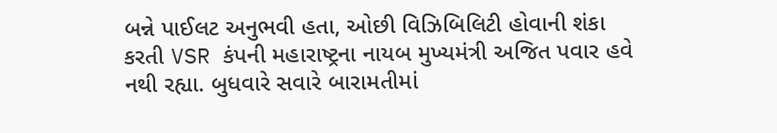બન્ને પાઈલટ અનુભવી હતા, ઓછી વિઝિબિલિટી હોવાની શંકા કરતી VSR કંપની મહારાષ્ટ્રના નાયબ મુખ્યમંત્રી અજિત પવાર હવે નથી રહ્યા. બુધવારે સવારે બારામતીમાં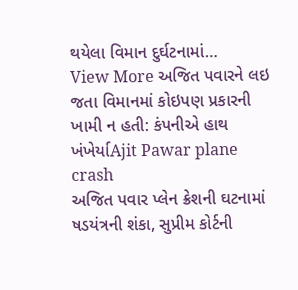થયેલા વિમાન દુર્ઘટનામાં…
View More અજિત પવારને લઇ જતા વિમાનમાં કોઇપણ પ્રકારની ખામી ન હતી: કંપનીએ હાથ ખંખેર્યાAjit Pawar plane crash
અજિત પવાર પ્લેન ક્રેશની ઘટનામાં ષડયંત્રની શંકા, સુપ્રીમ કોર્ટની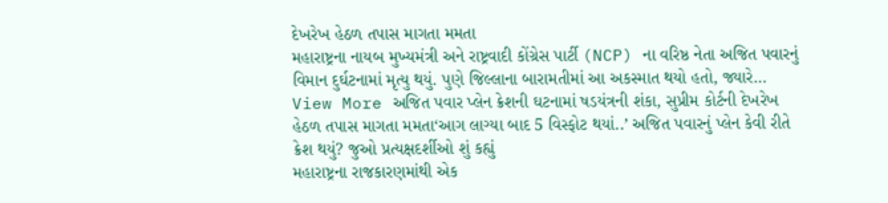દેખરેખ હેઠળ તપાસ માગતા મમતા
મહારાષ્ટ્રના નાયબ મુખ્યમંત્રી અને રાષ્ટ્રવાદી કોંગ્રેસ પાર્ટી (NCP) ના વરિષ્ઠ નેતા અજિત પવારનું વિમાન દુર્ઘટનામાં મૃત્યુ થયું. પુણે જિલ્લાના બારામતીમાં આ અકસ્માત થયો હતો, જ્યારે…
View More અજિત પવાર પ્લેન ક્રેશની ઘટનામાં ષડયંત્રની શંકા, સુપ્રીમ કોર્ટની દેખરેખ હેઠળ તપાસ માગતા મમતા‘આગ લાગ્યા બાદ 5 વિસ્ફોટ થયાં..’ અજિત પવારનું પ્લેન કેવી રીતે ક્રેશ થયું? જુઓ પ્રત્યક્ષદર્શીઓ શું કહ્યું
મહારાષ્ટ્રના રાજકારણમાંથી એક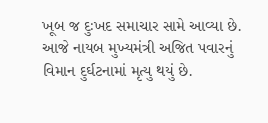ખૂબ જ દુઃખદ સમાચાર સામે આવ્યા છે. આજે નાયબ મુખ્યમંત્રી અજિત પવારનું વિમાન દુર્ઘટનામાં મૃત્યુ થયું છે.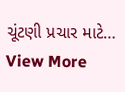ચૂંટણી પ્રચાર માટે…
View More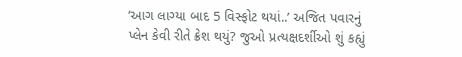‘આગ લાગ્યા બાદ 5 વિસ્ફોટ થયાં..’ અજિત પવારનું પ્લેન કેવી રીતે ક્રેશ થયું? જુઓ પ્રત્યક્ષદર્શીઓ શું કહ્યું